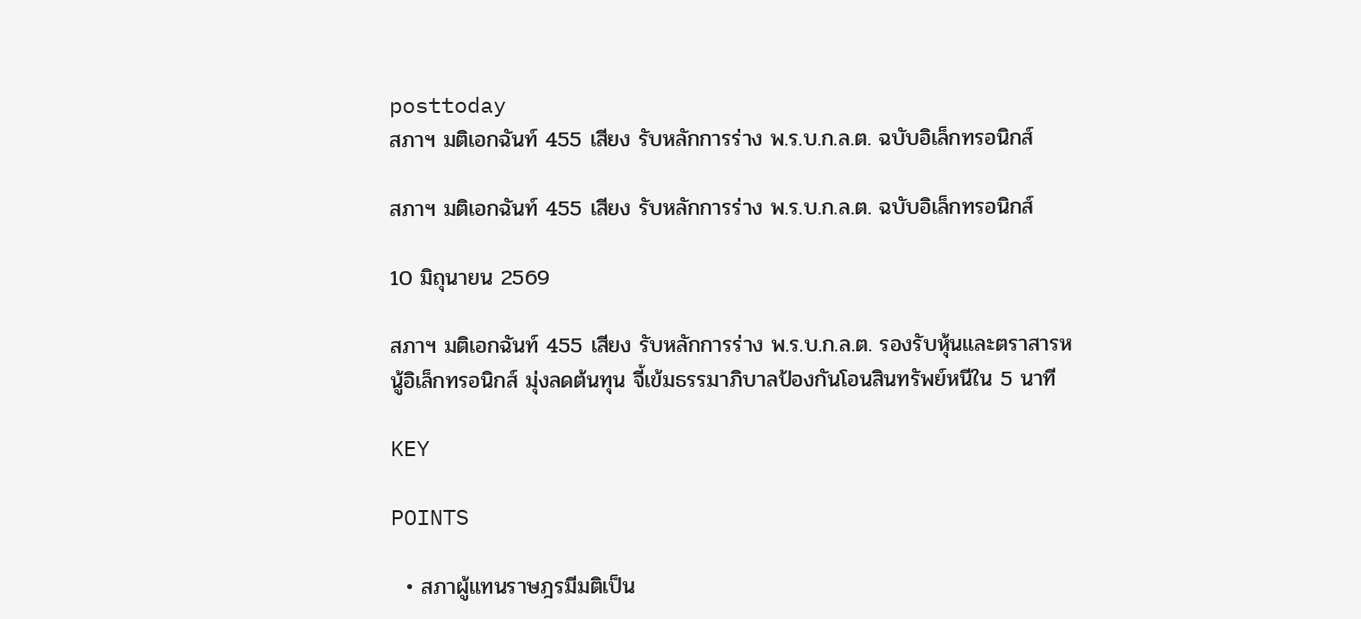posttoday
สภาฯ มติเอกฉันท์ 455 เสียง รับหลักการร่าง พ.ร.บ.ก.ล.ต. ฉบับอิเล็กทรอนิกส์

สภาฯ มติเอกฉันท์ 455 เสียง รับหลักการร่าง พ.ร.บ.ก.ล.ต. ฉบับอิเล็กทรอนิกส์

10 มิถุนายน 2569

สภาฯ มติเอกฉันท์ 455 เสียง รับหลักการร่าง พ.ร.บ.ก.ล.ต. รองรับหุ้นและตราสารหนู้อิเล็กทรอนิกส์ มุ่งลดต้นทุน จี้เข้มธรรมาภิบาลป้องกันโอนสินทรัพย์หนีใน 5 นาที

KEY

POINTS

  • สภาผู้แทนราษฎรมีมติเป็น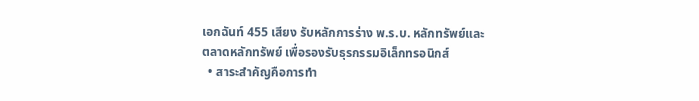เอกฉันท์ 455 เสียง รับหลักการร่าง พ.ร.บ. หลักทรัพย์และตลาดหลักทรัพย์ เพื่อรองรับธุรกรรมอิเล็กทรอนิกส์
  • สาระสำคัญคือการทำ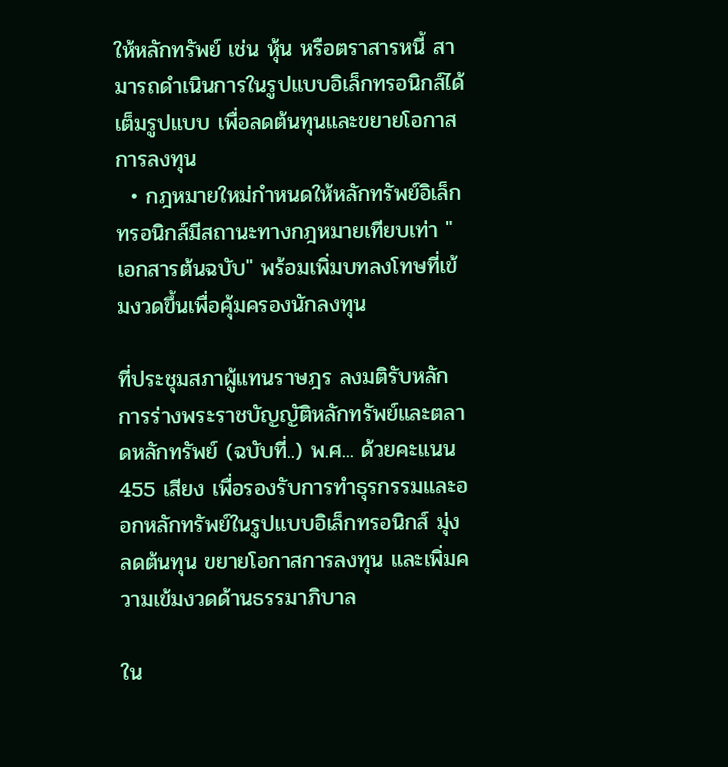ให้หลักทรัพย์ เช่น หุ้น หรือตราสารหนี้ สามารถดำเนินการในรูปแบบอิเล็กทรอนิกส์ได้เต็มรูปแบบ เพื่อลดต้นทุนและขยายโอกาสการลงทุน
  • กฎหมายใหม่กำหนดให้หลักทรัพย์อิเล็กทรอนิกส์มีสถานะทางกฎหมายเทียบเท่า "เอกสารต้นฉบับ" พร้อมเพิ่มบทลงโทษที่เข้มงวดขึ้นเพื่อคุ้มครองนักลงทุน

ที่ประชุมสภาผู้แทนราษฎร ลงมติรับหลักการร่างพระราชบัญญัติหลักทรัพย์และตลาดหลักทรัพย์ (ฉบับที่..) พ.ศ... ด้วยคะแนน 455 เสียง เพื่อรองรับการทำธุรกรรมและออกหลักทรัพย์ในรูปแบบอิเล็กทรอนิกส์ มุ่งลดต้นทุน ขยายโอกาสการลงทุน และเพิ่มความเข้มงวดด้านธรรมาภิบาล

ใน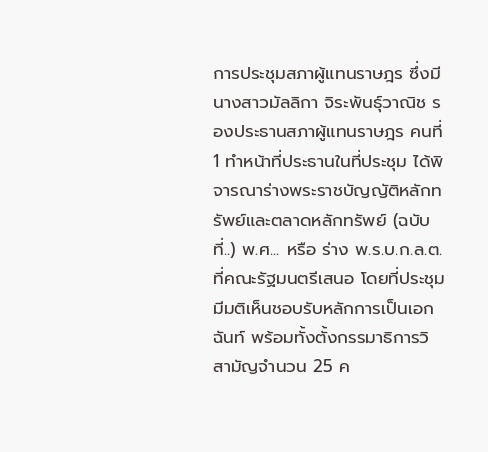การประชุมสภาผู้แทนราษฎร ซึ่งมี นางสาวมัลลิกา จิระพันธุ์วาณิช รองประธานสภาผู้แทนราษฎร คนที่ 1 ทำหน้าที่ประธานในที่ประชุม ได้พิจารณาร่างพระราชบัญญัติหลักทรัพย์และตลาดหลักทรัพย์ (ฉบับที่..) พ.ศ... หรือ ร่าง พ.ร.บ.ก.ล.ต. ที่คณะรัฐมนตรีเสนอ โดยที่ประชุมมีมติเห็นชอบรับหลักการเป็นเอกฉันท์ พร้อมทั้งตั้งกรรมาธิการวิสามัญจำนวน 25 ค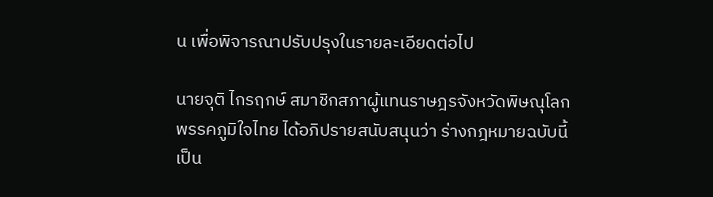น เพื่อพิจารณาปรับปรุงในรายละเอียดต่อไป

นายจุติ ไกรฤกษ์ สมาชิกสภาผู้แทนราษฎรจังหวัดพิษณุโลก พรรคภูมิใจไทย ได้อภิปรายสนับสนุนว่า ร่างกฎหมายฉบับนี้เป็น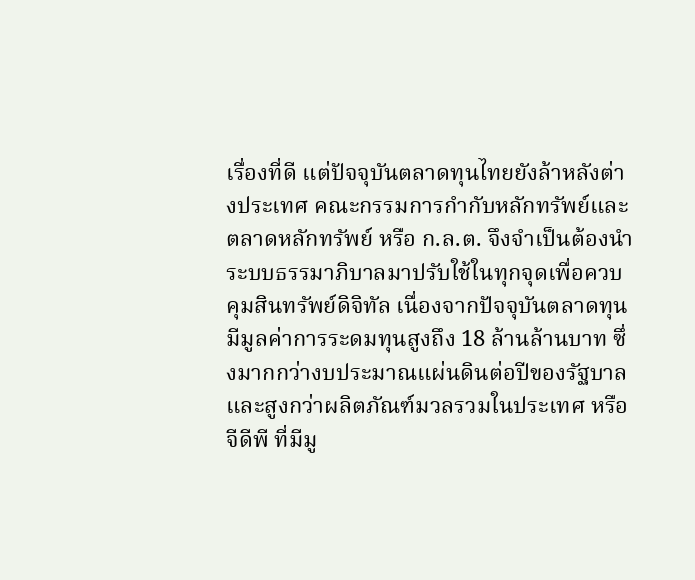เรื่องที่ดี แต่ปัจจุบันตลาดทุนไทยยังล้าหลังต่างประเทศ คณะกรรมการกำกับหลักทรัพย์และตลาดหลักทรัพย์ หรือ ก.ล.ต. จึงจำเป็นต้องนำระบบธรรมาภิบาลมาปรับใช้ในทุกจุดเพื่อควบคุมสินทรัพย์ดิจิทัล เนื่องจากปัจจุบันตลาดทุนมีมูลค่าการระดมทุนสูงถึง 18 ล้านล้านบาท ซึ่งมากกว่างบประมาณแผ่นดินต่อปีของรัฐบาล และสูงกว่าผลิตภัณฑ์มวลรวมในประเทศ หรือ จีดีพี ที่มีมู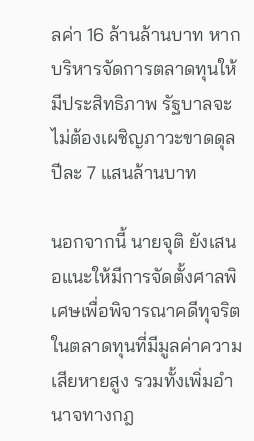ลค่า 16 ล้านล้านบาท หากบริหารจัดการตลาดทุนให้มีประสิทธิภาพ รัฐบาลจะไม่ต้องเผชิญภาวะขาดดุลปีละ 7 แสนล้านบาท

นอกจากนี้ นายจุติ ยังเสนอแนะให้มีการจัดตั้งศาลพิเศษเพื่อพิจารณาคดีทุจริตในตลาดทุนที่มีมูลค่าความเสียหายสูง รวมทั้งเพิ่มอำนาจทางกฎ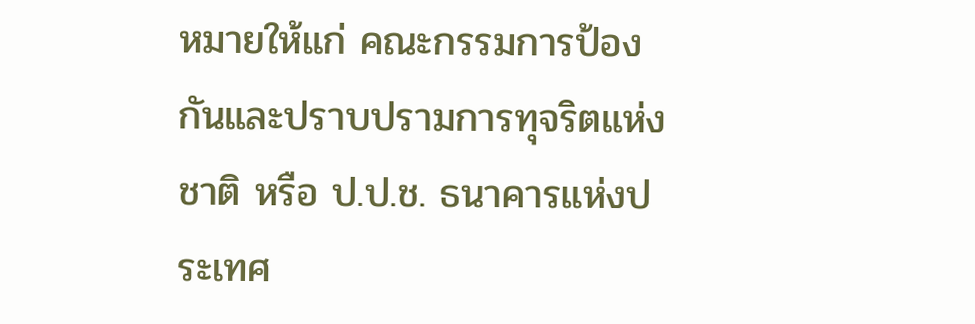หมายให้แก่ คณะกรรมการป้องกันและปราบปรามการทุจริตแห่งชาติ หรือ ป.ป.ช. ธนาคารแห่งประเทศ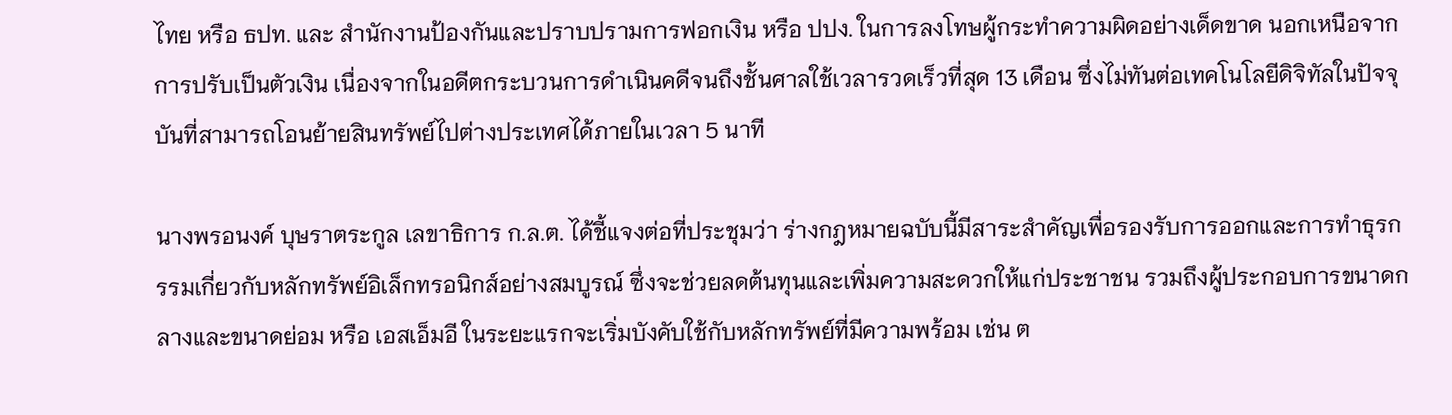ไทย หรือ ธปท. และ สำนักงานป้องกันและปราบปรามการฟอกเงิน หรือ ปปง. ในการลงโทษผู้กระทำความผิดอย่างเด็ดขาด นอกเหนือจากการปรับเป็นตัวเงิน เนื่องจากในอดีตกระบวนการดำเนินคดีจนถึงชั้นศาลใช้เวลารวดเร็วที่สุด 13 เดือน ซึ่งไม่ทันต่อเทคโนโลยีดิจิทัลในปัจจุบันที่สามารถโอนย้ายสินทรัพย์ไปต่างประเทศได้ภายในเวลา 5 นาที

นางพรอนงค์ บุษราตระกูล เลขาธิการ ก.ล.ต. ได้ชี้แจงต่อที่ประชุมว่า ร่างกฎหมายฉบับนี้มีสาระสำคัญเพื่อรองรับการออกและการทำธุรกรรมเกี่ยวกับหลักทรัพย์อิเล็กทรอนิกส์อย่างสมบูรณ์ ซึ่งจะช่วยลดต้นทุนและเพิ่มความสะดวกให้แก่ประชาชน รวมถึงผู้ประกอบการขนาดกลางและขนาดย่อม หรือ เอสเอ็มอี ในระยะแรกจะเริ่มบังคับใช้กับหลักทรัพย์ที่มีความพร้อม เช่น ต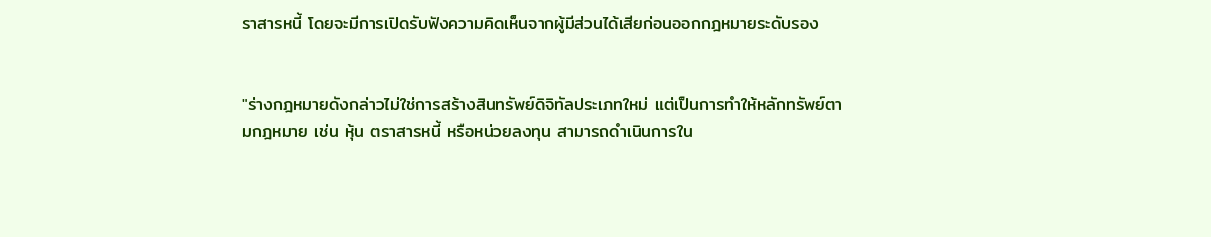ราสารหนี้ โดยจะมีการเปิดรับฟังความคิดเห็นจากผู้มีส่วนได้เสียก่อนออกกฎหมายระดับรอง


"ร่างกฎหมายดังกล่าวไม่ใช่การสร้างสินทรัพย์ดิจิทัลประเภทใหม่ แต่เป็นการทำให้หลักทรัพย์ตามกฎหมาย เช่น หุ้น ตราสารหนี้ หรือหน่วยลงทุน สามารถดำเนินการใน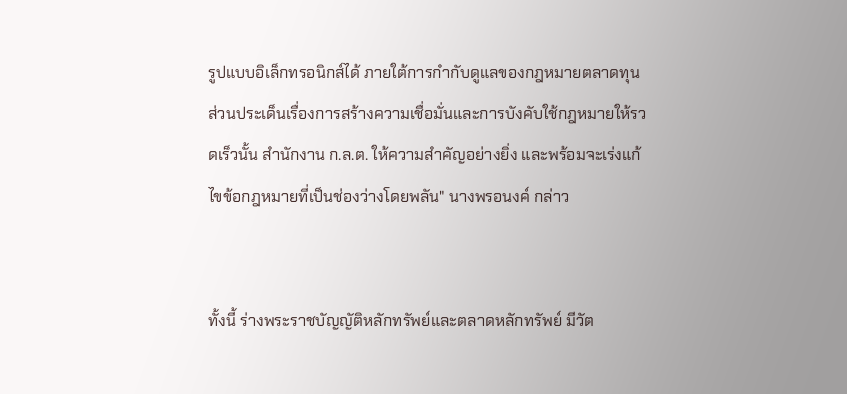รูปแบบอิเล็กทรอนิกส์ได้ ภายใต้การกำกับดูแลของกฎหมายตลาดทุน ส่วนประเด็นเรื่องการสร้างความเชื่อมั่นและการบังคับใช้กฎหมายให้รวดเร็วนั้น สำนักงาน ก.ล.ต. ให้ความสำคัญอย่างยิ่ง และพร้อมจะเร่งแก้ไขข้อกฎหมายที่เป็นช่องว่างโดยพลัน" นางพรอนงค์ กล่าว


ทั้งนี้ ร่างพระราชบัญญัติหลักทรัพย์และตลาดหลักทรัพย์ มีวัต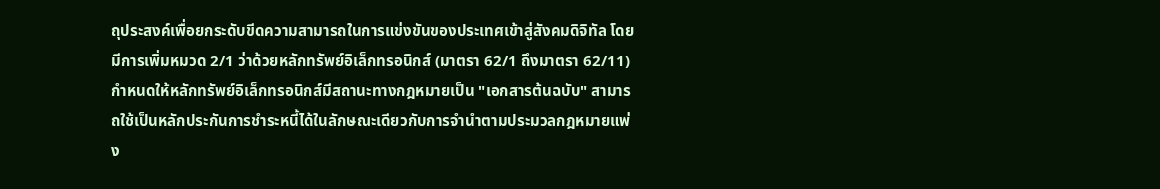ถุประสงค์เพื่อยกระดับขีดความสามารถในการแข่งขันของประเทศเข้าสู่สังคมดิจิทัล โดยมีการเพิ่มหมวด 2/1 ว่าด้วยหลักทรัพย์อิเล็กทรอนิกส์ (มาตรา 62/1 ถึงมาตรา 62/11) กำหนดให้หลักทรัพย์อิเล็กทรอนิกส์มีสถานะทางกฎหมายเป็น "เอกสารต้นฉบับ" สามารถใช้เป็นหลักประกันการชำระหนี้ได้ในลักษณะเดียวกับการจำนำตามประมวลกฎหมายแพ่ง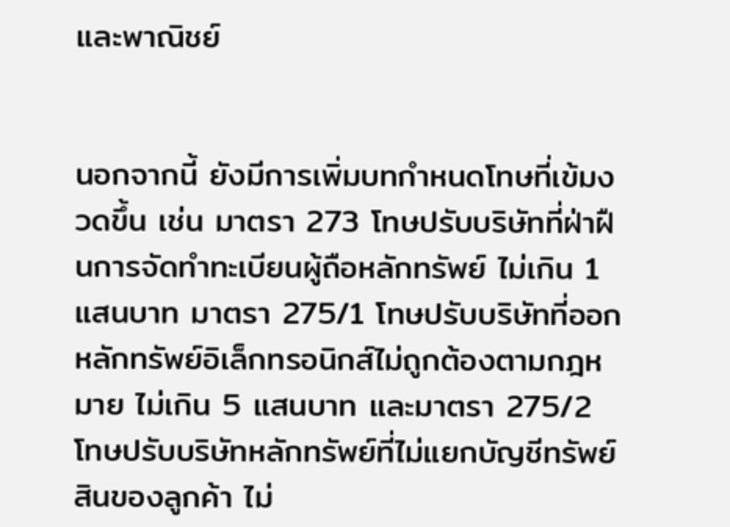และพาณิชย์


นอกจากนี้ ยังมีการเพิ่มบทกำหนดโทษที่เข้มงวดขึ้น เช่น มาตรา 273 โทษปรับบริษัทที่ฝ่าฝืนการจัดทำทะเบียนผู้ถือหลักทรัพย์ ไม่เกิน 1 แสนบาท มาตรา 275/1 โทษปรับบริษัทที่ออกหลักทรัพย์อิเล็กทรอนิกส์ไม่ถูกต้องตามกฎหมาย ไม่เกิน 5 แสนบาท และมาตรา 275/2 โทษปรับบริษัทหลักทรัพย์ที่ไม่แยกบัญชีทรัพย์สินของลูกค้า ไม่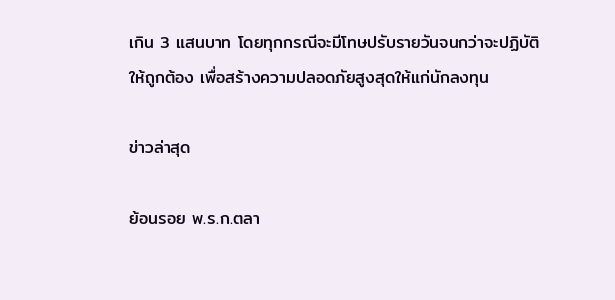เกิน 3 แสนบาท โดยทุกกรณีจะมีโทษปรับรายวันจนกว่าจะปฏิบัติให้ถูกต้อง เพื่อสร้างความปลอดภัยสูงสุดให้แก่นักลงทุน

ข่าวล่าสุด

ย้อนรอย พ.ร.ก.ตลา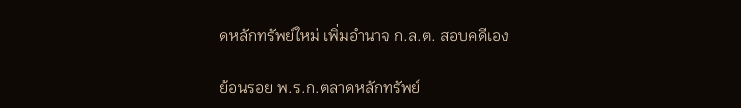ดหลักทรัพย์ใหม่ เพิ่มอำนาจ ก.ล.ต. สอบคดีเอง

ย้อนรอย พ.ร.ก.ตลาดหลักทรัพย์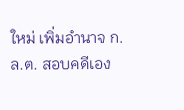ใหม่ เพิ่มอำนาจ ก.ล.ต. สอบคดีเอง